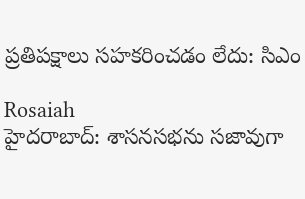ప్రతిపక్షాలు సహకరించడం లేదు: సిఎం

Rosaiah
హైదరాబాద్: శాసనసభను సజావుగా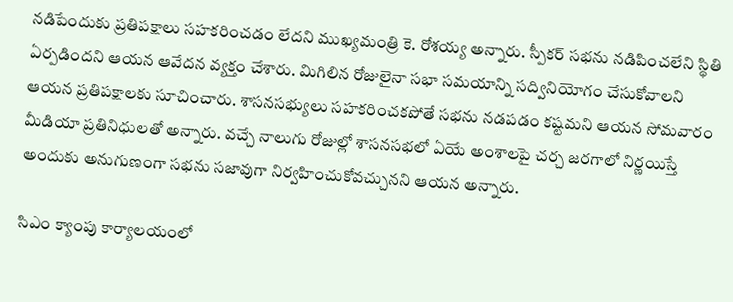నడిపేందుకు ప్రతిపక్షాలు సహకరించడం లేదని ముఖ్యమంత్రి కె. రోశయ్య అన్నారు. స్పీకర్ సభను నడిపించలేని స్థితి ఏర్పడిందని ఆయన ఆవేదన వ్యక్తం చేశారు. మిగిలిన రోజులైనా సభా సమయాన్ని సద్వినియోగం చేసుకోవాలని ఆయన ప్రతిపక్షాలకు సూచించారు. శాసనసభ్యులు సహకరించకపోతే సభను నడపడం కష్టమని ఆయన సోమవారం మీడియా ప్రతినిధులతో అన్నారు. వచ్చే నాలుగు రోజుల్లో శాసనసభలో ఏయే అంశాలపై చర్చ జరగాలో నిర్ణయిస్తే అందుకు అనుగుణంగా సభను సజావుగా నిర్వహించుకోవచ్చునని ఆయన అన్నారు.

సిఎం క్యాంపు కార్యాలయంలో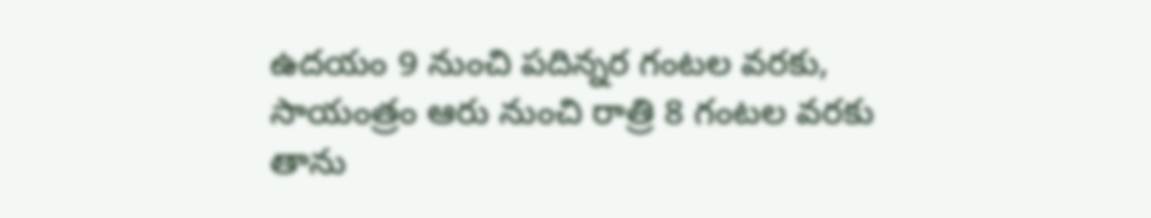ఉదయం 9 నుంచి పదిన్నర గంటల వరకు, సాయంత్రం ఆరు నుంచి రాత్రి 8 గంటల వరకు తాను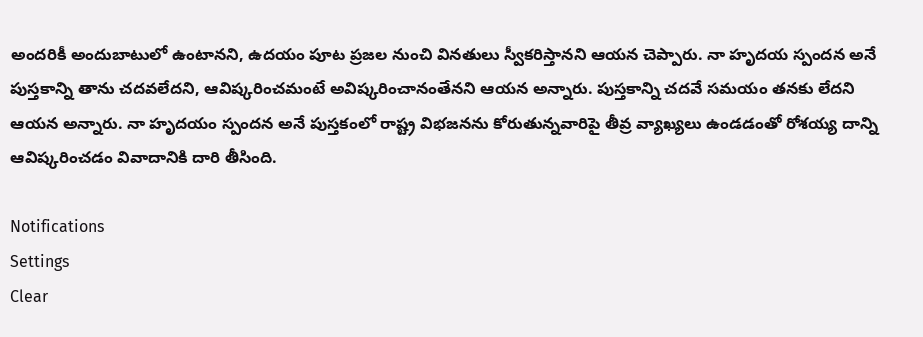అందరికీ అందుబాటులో ఉంటానని, ఉదయం పూట ప్రజల నుంచి వినతులు స్వీకరిస్తానని ఆయన చెప్పారు. నా హృదయ స్పందన అనే పుస్తకాన్ని తాను చదవలేదని, ఆవిష్కరించమంటే అవిష్కరించానంతేనని ఆయన అన్నారు. పుస్తకాన్ని చదవే సమయం తనకు లేదని ఆయన అన్నారు. నా హృదయం స్పందన అనే పుస్తకంలో రాష్ట్ర విభజనను కోరుతున్నవారిపై తీవ్ర వ్యాఖ్యలు ఉండడంతో రోశయ్య దాన్ని ఆవిష్కరించడం వివాదానికి దారి తీసింది.

Notifications
Settings
Clear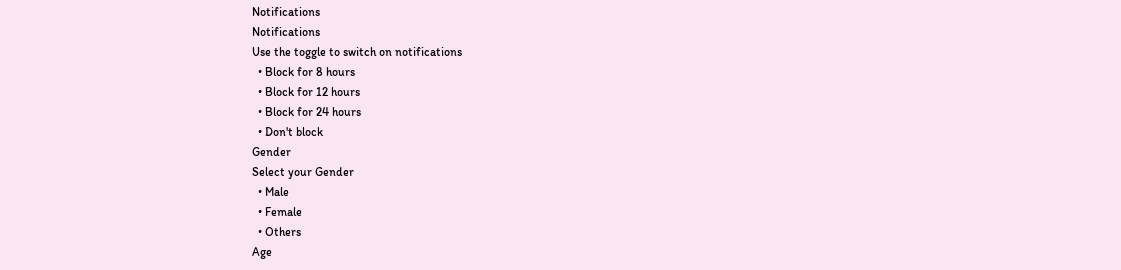Notifications
Notifications
Use the toggle to switch on notifications
  • Block for 8 hours
  • Block for 12 hours
  • Block for 24 hours
  • Don't block
Gender
Select your Gender
  • Male
  • Female
  • Others
Age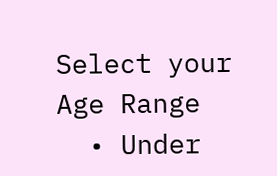Select your Age Range
  • Under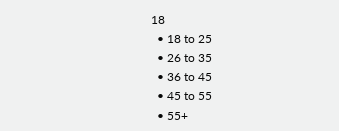18
  • 18 to 25
  • 26 to 35
  • 36 to 45
  • 45 to 55
  • 55+